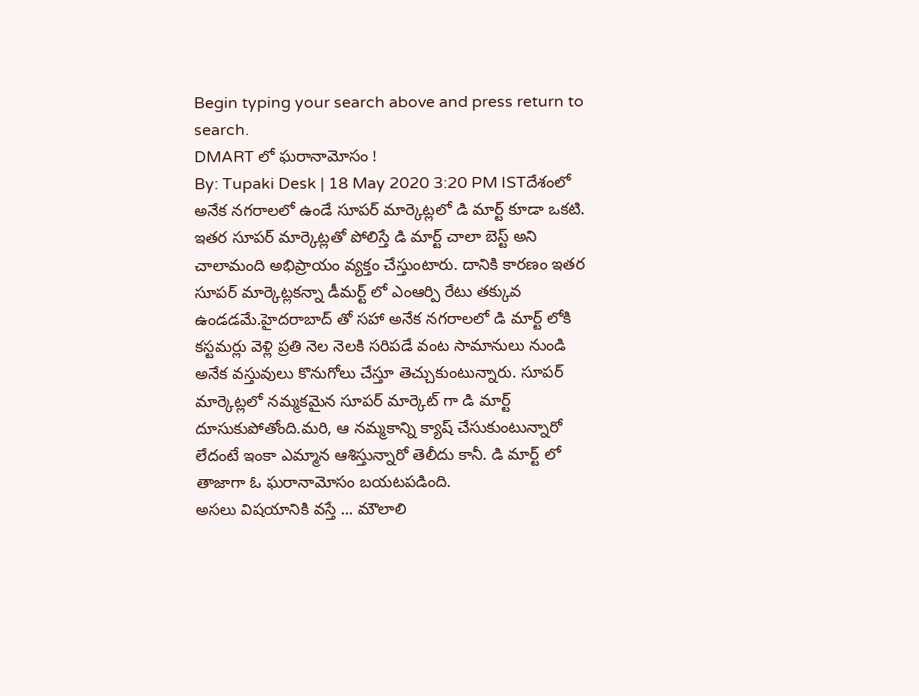Begin typing your search above and press return to search.
DMART లో ఘరానామోసం !
By: Tupaki Desk | 18 May 2020 3:20 PM ISTదేశంలో అనేక నగరాలలో ఉండే సూపర్ మార్కెట్లలో డి మార్ట్ కూడా ఒకటి. ఇతర సూపర్ మార్కెట్లతో పోలిస్తే డి మార్ట్ చాలా బెస్ట్ అని చాలామంది అభిప్రాయం వ్యక్తం చేస్తుంటారు. దానికి కారణం ఇతర సూపర్ మార్కెట్లకన్నా డీమర్ట్ లో ఎంఆర్పి రేటు తక్కువ ఉండడమే.హైదరాబాద్ తో సహా అనేక నగరాలలో డి మార్ట్ లోకి కస్టమర్లు వెళ్లి ప్రతి నెల నెలకి సరిపడే వంట సామానులు నుండి అనేక వస్తువులు కొనుగోలు చేస్తూ తెచ్చుకుంటున్నారు. సూపర్ మార్కెట్లలో నమ్మకమైన సూపర్ మార్కెట్ గా డి మార్ట్ దూసుకుపోతోంది.మరి, ఆ నమ్మకాన్ని క్యాష్ చేసుకుంటున్నారో లేదంటే ఇంకా ఎమ్మాన ఆశిస్తున్నారో తెలీదు కానీ. డి మార్ట్ లో తాజాగా ఓ ఘరానామోసం బయటపడింది.
అసలు విషయానికి వస్తే ... మౌలాలి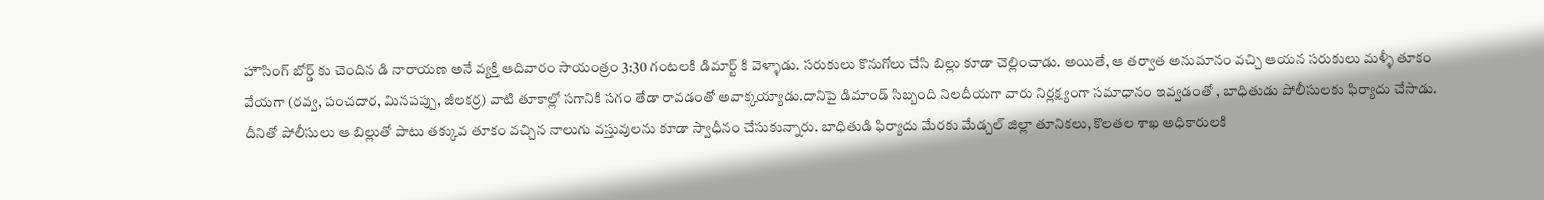హౌసింగ్ బోర్డ్ కు చెందిన డి నారాయణ అనే వ్యక్తి ఆదివారం సాయంత్రం 3:30 గంటలకి డిమార్ట్ కి వెళ్ళాడు. సరుకులు కొనుగోలు చేసి బిల్లు కూడా చెల్లించాడు. అయితే, ఆ తర్వాత అనుమానం వచ్చి ఆయన సరుకులు మళ్ళీ తూకం వేయగా (రవ్వ, పంచదార, మినపప్పు, జీలకర్ర) వాటి తూకాల్లో సగానికి సగం తేడా రావడంతో అవాక్కయ్యాడు.దానిపై డిమాండ్ సిబ్బంది నిలదీయగా వారు నిర్లక్ష్యంగా సమాధానం ఇవ్వడంతో , బాధితుడు పోలీసులకు ఫిర్యాదు చేసాడు. దీనితో పోలీసులు ఆ బిల్లుతో పాటు తక్కువ తూకం వచ్చిన నాలుగు వస్తువులను కూడా స్వాధీనం చేసుకున్నారు. బాధితుడి ఫిర్యాదు మేరకు మేడ్చల్ జిల్లా తూనికలు, కొలతల శాఖ అధికారులకి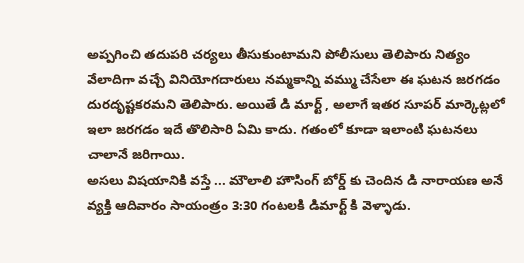అప్పగించి తదుపరి చర్యలు తీసుకుంటామని పోలీసులు తెలిపారు నిత్యం వేలాదిగా వచ్చే వినియోగదారులు నమ్మకాన్ని వమ్ము చేసేలా ఈ ఘటన జరగడం దురదృష్టకరమని తెలిపారు. అయితే డి మార్ట్ , అలాగే ఇతర సూపర్ మార్కెట్లలో ఇలా జరగడం ఇదే తొలిసారి ఏమి కాదు. గతంలో కూడా ఇలాంటి ఘటనలు చాలానే జరిగాయి.
అసలు విషయానికి వస్తే ... మౌలాలి హౌసింగ్ బోర్డ్ కు చెందిన డి నారాయణ అనే వ్యక్తి ఆదివారం సాయంత్రం 3:30 గంటలకి డిమార్ట్ కి వెళ్ళాడు.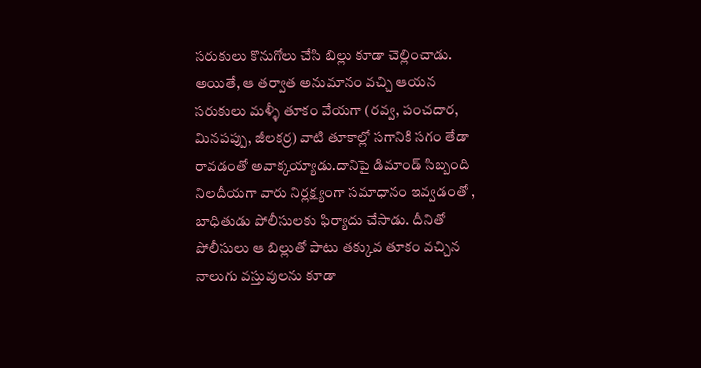సరుకులు కొనుగోలు చేసి బిల్లు కూడా చెల్లించాడు. అయితే, ఆ తర్వాత అనుమానం వచ్చి ఆయన సరుకులు మళ్ళీ తూకం వేయగా (రవ్వ, పంచదార, మినపప్పు, జీలకర్ర) వాటి తూకాల్లో సగానికి సగం తేడా రావడంతో అవాక్కయ్యాడు.దానిపై డిమాండ్ సిబ్బంది నిలదీయగా వారు నిర్లక్ష్యంగా సమాధానం ఇవ్వడంతో , బాధితుడు పోలీసులకు ఫిర్యాదు చేసాడు. దీనితో పోలీసులు ఆ బిల్లుతో పాటు తక్కువ తూకం వచ్చిన నాలుగు వస్తువులను కూడా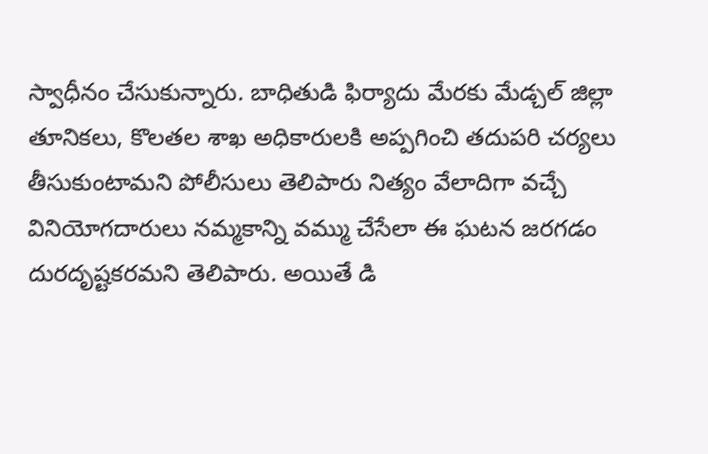స్వాధీనం చేసుకున్నారు. బాధితుడి ఫిర్యాదు మేరకు మేడ్చల్ జిల్లా తూనికలు, కొలతల శాఖ అధికారులకి అప్పగించి తదుపరి చర్యలు తీసుకుంటామని పోలీసులు తెలిపారు నిత్యం వేలాదిగా వచ్చే వినియోగదారులు నమ్మకాన్ని వమ్ము చేసేలా ఈ ఘటన జరగడం దురదృష్టకరమని తెలిపారు. అయితే డి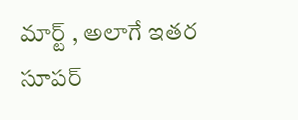మార్ట్ , అలాగే ఇతర సూపర్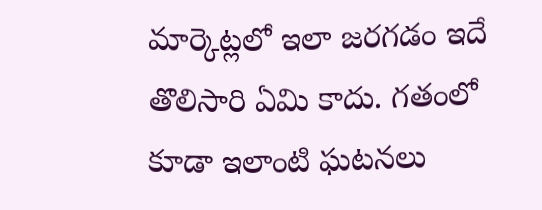మార్కెట్లలో ఇలా జరగడం ఇదే తొలిసారి ఏమి కాదు. గతంలో కూడా ఇలాంటి ఘటనలు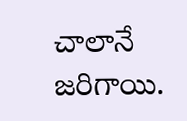చాలానే జరిగాయి.